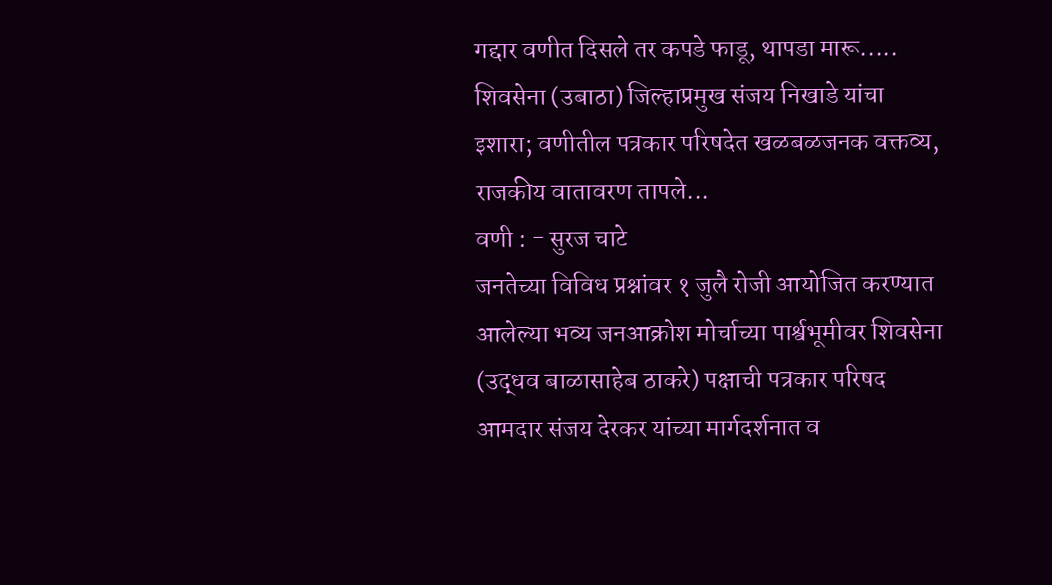गद्दार वणीत दिसले तर कपडे फाडू, थापडा मारू.....
शिवसेना (उबाठा) जिल्हाप्रमुख संजय निखाडे यांचा इशारा; वणीतील पत्रकार परिषदेत खळबळजनक वक्तव्य, राजकीय वातावरण तापले...
वणी : - सुरज चाटे
जनतेच्या विविध प्रश्नांवर १ जुलै रोजी आयोजित करण्यात आलेल्या भव्य जनआक्रोश मोर्चाच्या पार्श्वभूमीवर शिवसेना (उद्धव बाळासाहेब ठाकरे) पक्षाची पत्रकार परिषद आमदार संजय देरकर यांच्या मार्गदर्शनात व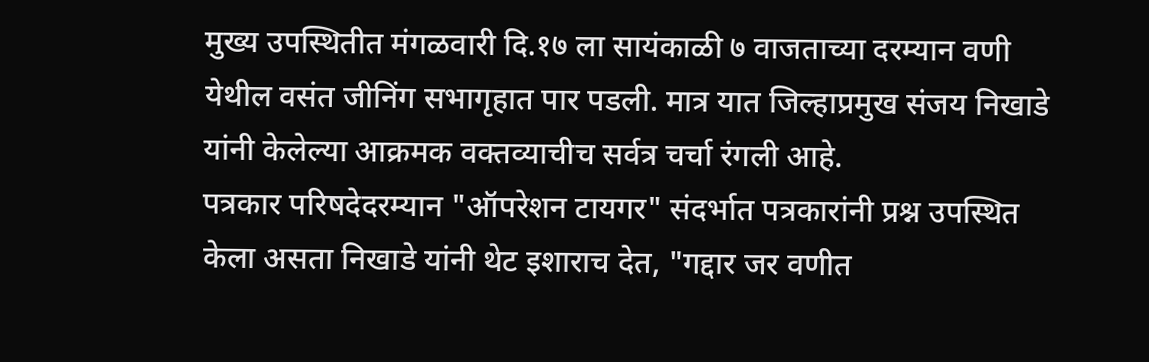मुख्य उपस्थितीत मंगळवारी दि.१७ ला सायंकाळी ७ वाजताच्या दरम्यान वणी येथील वसंत जीनिंग सभागृहात पार पडली. मात्र यात जिल्हाप्रमुख संजय निखाडे यांनी केलेल्या आक्रमक वक्तव्याचीच सर्वत्र चर्चा रंगली आहे.
पत्रकार परिषदेदरम्यान "ऑपरेशन टायगर" संदर्भात पत्रकारांनी प्रश्न उपस्थित केला असता निखाडे यांनी थेट इशाराच देत, "गद्दार जर वणीत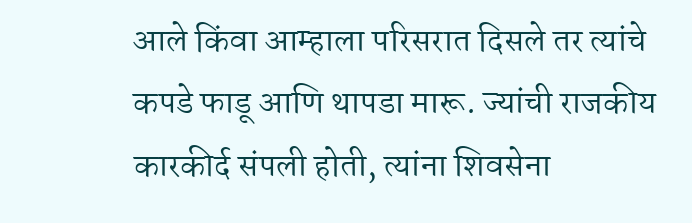आले किंवा आम्हाला परिसरात दिसले तर त्यांचे कपडे फाडू आणि थापडा मारू. ज्यांची राजकीय कारकीर्द संपली होती, त्यांना शिवसेना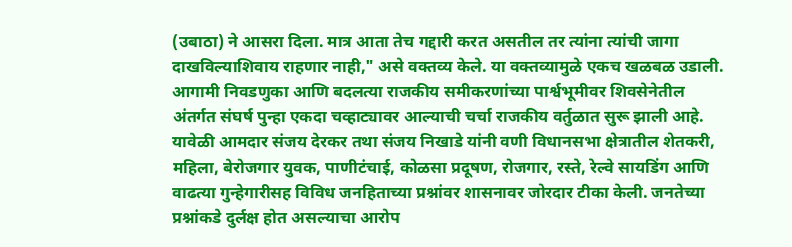(उबाठा) ने आसरा दिला. मात्र आता तेच गद्दारी करत असतील तर त्यांना त्यांची जागा दाखविल्याशिवाय राहणार नाही," असे वक्तव्य केले. या वक्तव्यामुळे एकच खळबळ उडाली. आगामी निवडणुका आणि बदलत्या राजकीय समीकरणांच्या पार्श्वभूमीवर शिवसेनेतील अंतर्गत संघर्ष पुन्हा एकदा चव्हाट्यावर आल्याची चर्चा राजकीय वर्तुळात सुरू झाली आहे.
यावेळी आमदार संजय देरकर तथा संजय निखाडे यांनी वणी विधानसभा क्षेत्रातील शेतकरी, महिला, बेरोजगार युवक, पाणीटंचाई, कोळसा प्रदूषण, रोजगार, रस्ते, रेल्वे सायडिंग आणि वाढत्या गुन्हेगारीसह विविध जनहिताच्या प्रश्नांवर शासनावर जोरदार टीका केली. जनतेच्या प्रश्नांकडे दुर्लक्ष होत असल्याचा आरोप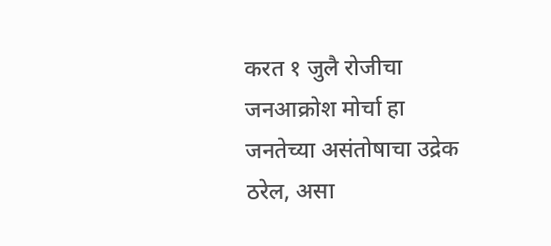करत १ जुलै रोजीचा जनआक्रोश मोर्चा हा जनतेच्या असंतोषाचा उद्रेक ठरेल, असा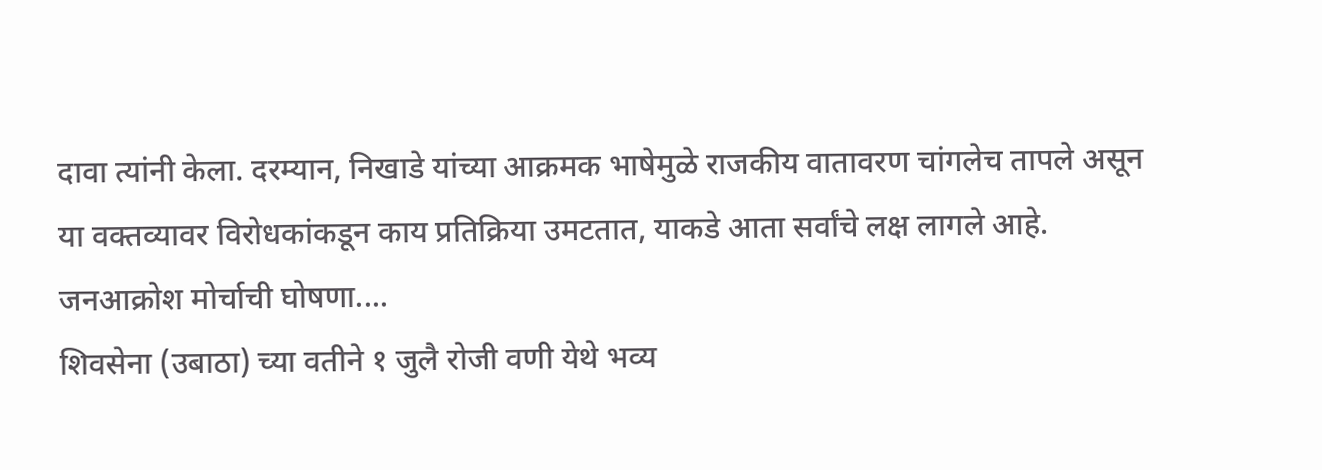दावा त्यांनी केला. दरम्यान, निखाडे यांच्या आक्रमक भाषेमुळे राजकीय वातावरण चांगलेच तापले असून या वक्तव्यावर विरोधकांकडून काय प्रतिक्रिया उमटतात, याकडे आता सर्वांचे लक्ष लागले आहे.
जनआक्रोश मोर्चाची घोषणा....
शिवसेना (उबाठा) च्या वतीने १ जुलै रोजी वणी येथे भव्य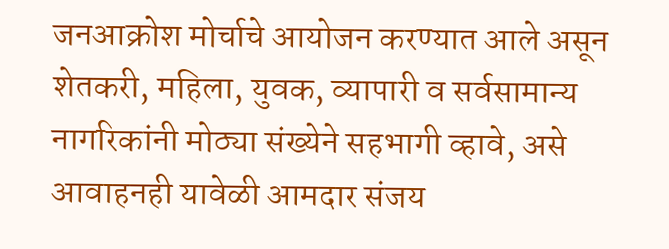जनआक्रोश मोर्चाचे आयोजन करण्यात आले असून शेतकरी, महिला, युवक, व्यापारी व सर्वसामान्य नागरिकांनी मोठ्या संख्येने सहभागी व्हावे, असे आवाहनही यावेळी आमदार संजय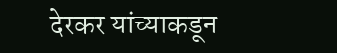देरकर यांच्याकडून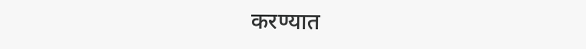करण्यात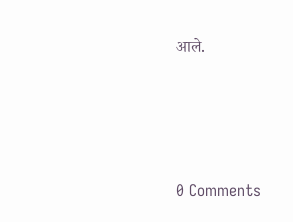आले.







0 Comments